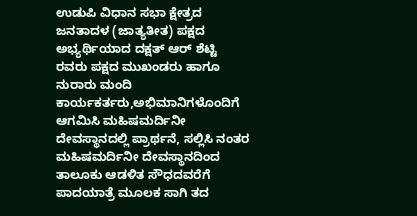ಉಡುಪಿ ವಿಧಾನ ಸಭಾ ಕ್ಷೇತ್ರದ ಜನತಾದಳ (ಜಾತ್ಯತೀತ) ಪಕ್ಷದ ಅಭ್ಯರ್ಥಿಯಾದ ದಕ್ಷತ್ ಆರ್ ಶೆಟ್ಟಿ ರವರು ಪಕ್ಷದ ಮುಖಂಡರು ಹಾಗೂ ನುರಾರು ಮಂದಿ ಕಾರ್ಯಕರ್ತರು,ಅಭಿಮಾನಿಗಳೊಂದಿಗೆ ಆಗಮಿಸಿ ಮಹಿಷಮರ್ದಿನೀ ದೇವಸ್ಥಾನದಲ್ಲಿ ಪ್ರಾರ್ಥನೆ, ಸಲ್ಲಿಸಿ ನಂತರ ಮಹಿಷಮರ್ದಿನೀ ದೇವಸ್ಥಾನದಿಂದ ತಾಲೂಕು ಆಡಳಿತ ಸೌಧದವರೆಗೆ ಪಾದಯಾತ್ರೆ ಮೂಲಕ ಸಾಗಿ ತದ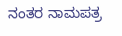ನಂತರ ನಾಮಪತ್ರ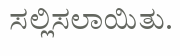ಸಲ್ಲಿಸಲಾಯಿತು.